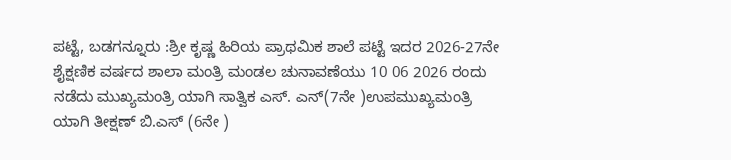ಪಟ್ಟೆ, ಬಡಗನ್ನೂರು :ಶ್ರೀ ಕೃಷ್ಣ ಹಿರಿಯ ಪ್ರಾಥಮಿಕ ಶಾಲೆ ಪಟ್ಟೆ ಇದರ 2026-27ನೇ ಶೈಕ್ಷಣಿಕ ವರ್ಷದ ಶಾಲಾ ಮಂತ್ರಿ ಮಂಡಲ ಚುನಾವಣೆಯು 10 06 2026 ರಂದು ನಡೆದು ಮುಖ್ಯಮಂತ್ರಿ ಯಾಗಿ ಸಾತ್ವಿಕ ಎಸ್. ಎನ್(7ನೇ )ಉಪಮುಖ್ಯಮಂತ್ರಿ ಯಾಗಿ ತೀಕ್ಷಣ್ ಬಿ.ಎಸ್ (6ನೇ )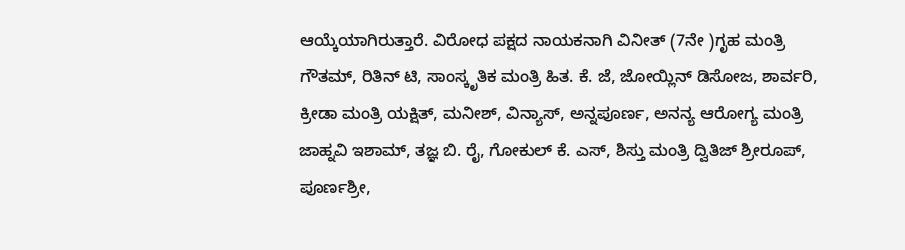ಆಯ್ಕೆಯಾಗಿರುತ್ತಾರೆ. ವಿರೋಧ ಪಕ್ಷದ ನಾಯಕನಾಗಿ ವಿನೀತ್ (7ನೇ )ಗೃಹ ಮಂತ್ರಿ ಗೌತಮ್, ರಿತಿನ್ ಟಿ, ಸಾಂಸ್ಕೃತಿಕ ಮಂತ್ರಿ ಹಿತ. ಕೆ. ಜೆ, ಜೋಯ್ಲಿನ್ ಡಿಸೋಜ, ಶಾರ್ವರಿ, ಕ್ರೀಡಾ ಮಂತ್ರಿ ಯಕ್ಷಿತ್, ಮನೀಶ್, ವಿನ್ಯಾಸ್, ಅನ್ನಪೂರ್ಣ, ಅನನ್ಯ ಆರೋಗ್ಯ ಮಂತ್ರಿ ಜಾಹ್ನವಿ ಇಶಾಮ್, ತಜ್ಞ ಬಿ. ರೈ, ಗೋಕುಲ್ ಕೆ. ಎಸ್, ಶಿಸ್ತು ಮಂತ್ರಿ ದ್ವಿತಿಜ್ ಶ್ರೀರೂಪ್, ಪೂರ್ಣಶ್ರೀ,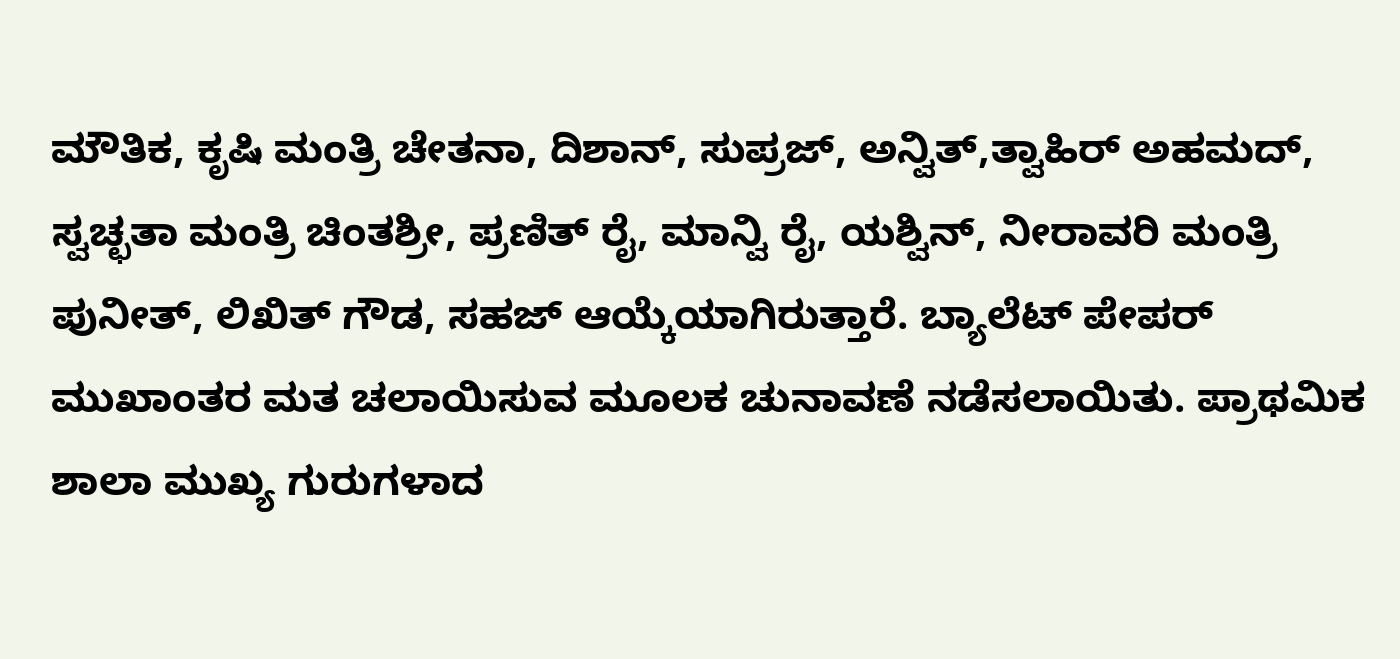ಮೌತಿಕ, ಕೃಷಿ ಮಂತ್ರಿ ಚೇತನಾ, ದಿಶಾನ್, ಸುಪ್ರಜ್, ಅನ್ವಿತ್,ತ್ವಾಹಿರ್ ಅಹಮದ್, ಸ್ವಚ್ಛತಾ ಮಂತ್ರಿ ಚಿಂತಶ್ರೀ, ಪ್ರಣಿತ್ ರೈ, ಮಾನ್ವಿ ರೈ, ಯಶ್ವಿನ್, ನೀರಾವರಿ ಮಂತ್ರಿ ಪುನೀತ್, ಲಿಖಿತ್ ಗೌಡ, ಸಹಜ್ ಆಯ್ಕೆಯಾಗಿರುತ್ತಾರೆ. ಬ್ಯಾಲೆಟ್ ಪೇಪರ್ ಮುಖಾಂತರ ಮತ ಚಲಾಯಿಸುವ ಮೂಲಕ ಚುನಾವಣೆ ನಡೆಸಲಾಯಿತು. ಪ್ರಾಥಮಿಕ ಶಾಲಾ ಮುಖ್ಯ ಗುರುಗಳಾದ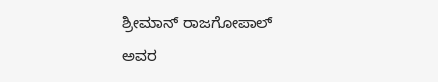ಶ್ರೀಮಾನ್ ರಾಜಗೋಪಾಲ್ ಅವರ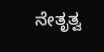ನೇತೃತ್ವ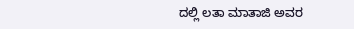ದಲ್ಲಿ ಲತಾ ಮಾತಾಜಿ ಅವರ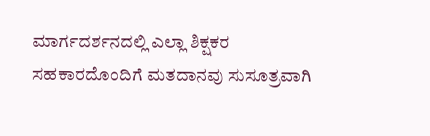ಮಾರ್ಗದರ್ಶನದಲ್ಲಿ ಎಲ್ಲಾ ಶಿಕ್ಷಕರ ಸಹಕಾರದೊಂದಿಗೆ ಮತದಾನವು ಸುಸೂತ್ರವಾಗಿ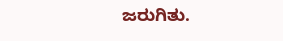ಜರುಗಿತು.